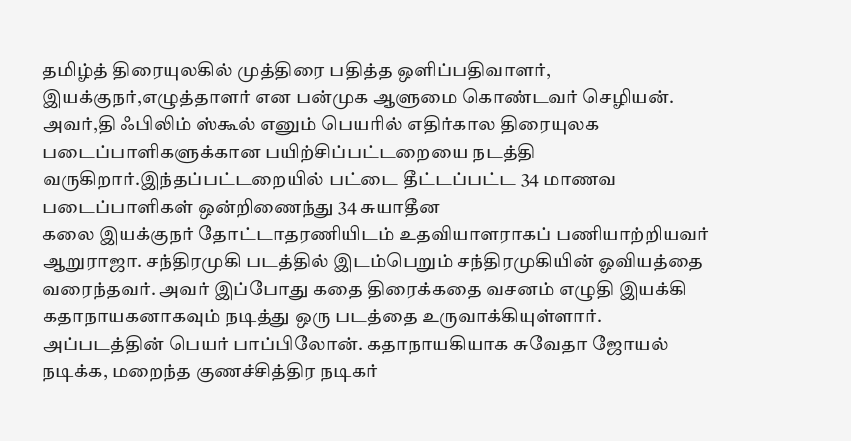தமிழ்த் திரையுலகில் முத்திரை பதித்த ஒளிப்பதிவாளர், இயக்குநர்,எழுத்தாளர் என பன்முக ஆளுமை கொண்டவர் செழியன். அவர்,தி ஃபிலிம் ஸ்கூல் எனும் பெயரில் எதிர்கால திரையுலக படைப்பாளிகளுக்கான பயிற்சிப்பட்டறையை நடத்தி வருகிறார்.இந்தப்பட்டறையில் பட்டை தீட்டப்பட்ட 34 மாணவ படைப்பாளிகள் ஒன்றிணைந்து 34 சுயாதீன
கலை இயக்குநர் தோட்டாதரணியிடம் உதவியாளராகப் பணியாற்றியவர் ஆறுராஜா. சந்திரமுகி படத்தில் இடம்பெறும் சந்திரமுகியின் ஓவியத்தை வரைந்தவர். அவர் இப்போது கதை திரைக்கதை வசனம் எழுதி இயக்கி கதாநாயகனாகவும் நடித்து ஒரு படத்தை உருவாக்கியுள்ளார். அப்படத்தின் பெயர் பாப்பிலோன். கதாநாயகியாக சுவேதா ஜோயல் நடிக்க, மறைந்த குணச்சித்திர நடிகர்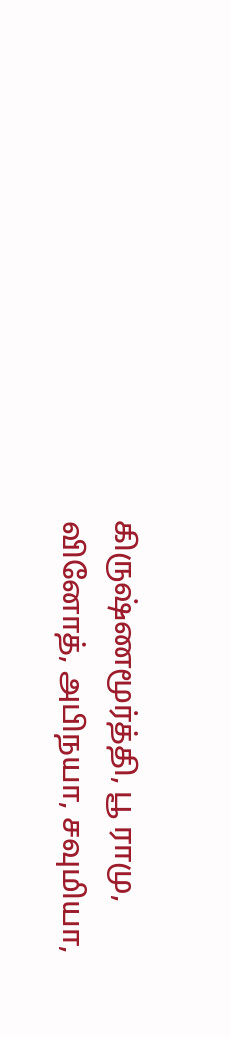கிருஷ்ணமூர்த்தி, பூ ராமு, வினோத், அபிநயா, சவுமியா,